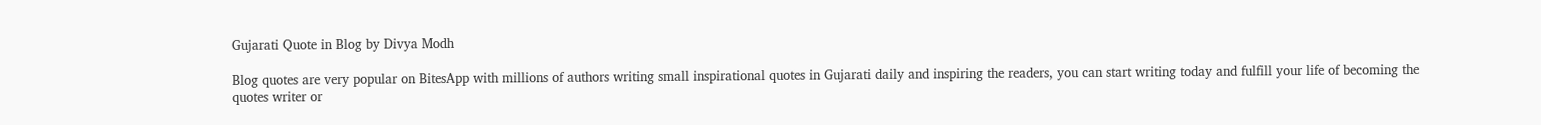Gujarati Quote in Blog by Divya Modh

Blog quotes are very popular on BitesApp with millions of authors writing small inspirational quotes in Gujarati daily and inspiring the readers, you can start writing today and fulfill your life of becoming the quotes writer or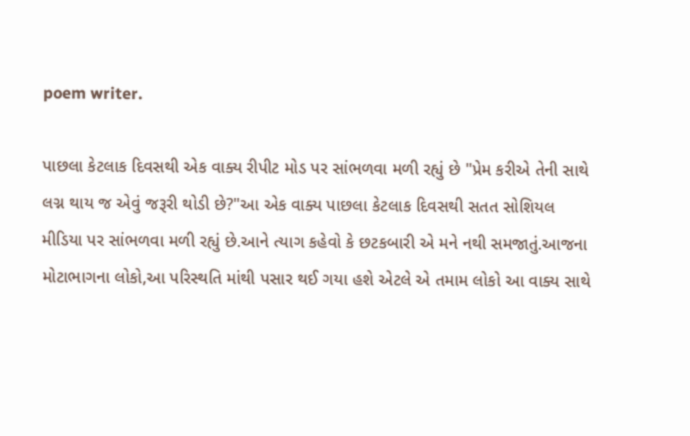poem writer.

પાછલા કેટલાક દિવસથી એક વાક્ય રીપીટ મોડ પર સાંભળવા મળી રહ્યું છે "પ્રેમ કરીએ તેની સાથે લગ્ન થાય જ એવું જરૂરી થોડી છે?"આ એક વાક્ય પાછલા કેટલાક દિવસથી સતત સોશિયલ મીડિયા પર સાંભળવા મળી રહ્યું છે.આને ત્યાગ કહેવો કે છટકબારી એ મને નથી સમજાતું.આજના મોટાભાગના લોકો,આ પરિસ્થતિ માંથી પસાર થઈ ગયા હશે એટલે એ તમામ લોકો આ વાક્ય સાથે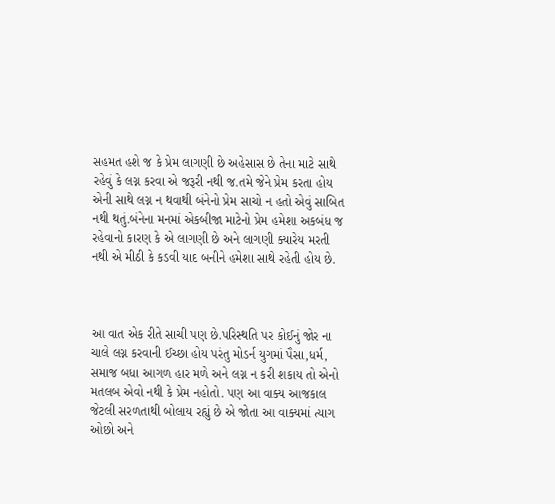સહમત હશે જ કે પ્રેમ લાગણી છે અહેસાસ છે તેના માટે સાથે રહેવું કે લગ્ન કરવા એ જરૂરી નથી જ.તમે જેને પ્રેમ કરતા હોય એની સાથે લગ્ન ન થવાથી બંનેનો પ્રેમ સાચો ન હતો એવું સાબિત નથી થતું.બંનેના મનમાં એકબીજા માટેનો પ્રેમ હમેશા અકબંધ જ રહેવાનો કારણ કે એ લાગણી છે અને લાગણી ક્યારેય મરતી નથી એ મીઠી કે કડવી યાદ બનીને હમેશા સાથે રહેતી હોય છે.



આ વાત એક રીતે સાચી પણ છે.પરિસ્થતિ પર કોઈનું જોર ના ચાલે લગ્ન કરવાની ઈચ્છા હોય પરંતુ મોડર્ન યુગમાં પૈસા,ધર્મ, સમાજ બધા આગળ હાર મળે અને લગ્ન ન કરી શકાય તો એનો મતલબ એવો નથી કે પ્રેમ નહોતો. પણ આ વાક્ય આજકાલ જેટલી સરળતાથી બોલાય રહ્યું છે એ જોતા આ વાક્યમાં ત્યાગ ઓછો અને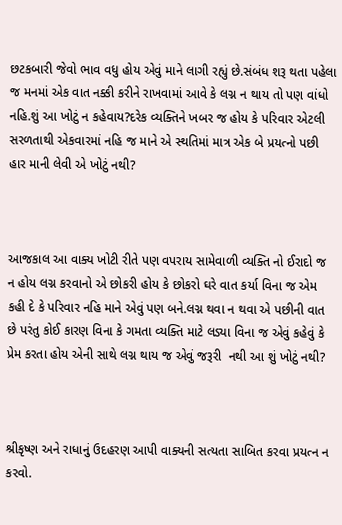છટકબારી જેવો ભાવ વધુ હોય એવું માને લાગી રહ્યું છે.સંબંધ શરૂ થતા પહેલા જ મનમાં એક વાત નક્કી કરીને રાખવામાં આવે કે લગ્ન ન થાય તો પણ વાંધો નહિ.શું આ ખોટું ન કહેવાય?દરેક વ્યક્તિને ખબર જ હોય કે પરિવાર એટલી સરળતાથી એકવારમાં નહિ જ માને એ સ્થતિમાં માત્ર એક બે પ્રયત્નો પછી હાર માની લેવી એ ખોટું નથી?



આજકાલ આ વાક્ય ખોટી રીતે પણ વપરાય સામેવાળી વ્યક્તિ નો ઈરાદો જ ન હોય લગ્ન કરવાનો એ છોકરી હોય કે છોકરો ઘરે વાત કર્યા વિના જ એમ કહી દે કે પરિવાર નહિ માને એવું પણ બને.લગ્ન થવા ન થવા એ પછીની વાત છે પરંતુ કોઈ કારણ વિના કે ગમતા વ્યક્તિ માટે લડ્યા વિના જ એવું કહેવું કે પ્રેમ કરતા હોય એની સાથે લગ્ન થાય જ એવું જરૂરી  નથી આ શું ખોટું નથી?



શ્રીકૃષ્ણ અને રાધાનું ઉદહરણ આપી વાક્યની સત્યતા સાબિત કરવા પ્રયત્ન ન કરવો.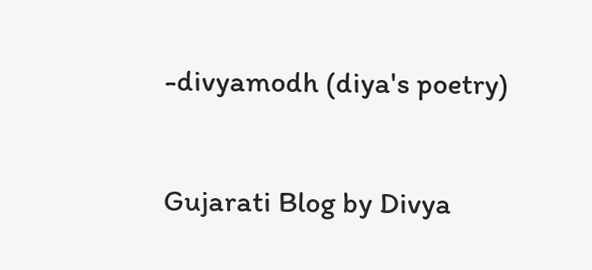-divyamodh (diya's poetry)

Gujarati Blog by Divya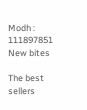Modh : 111897851
New bites

The best sellers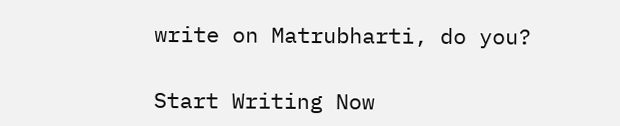write on Matrubharti, do you?

Start Writing Now